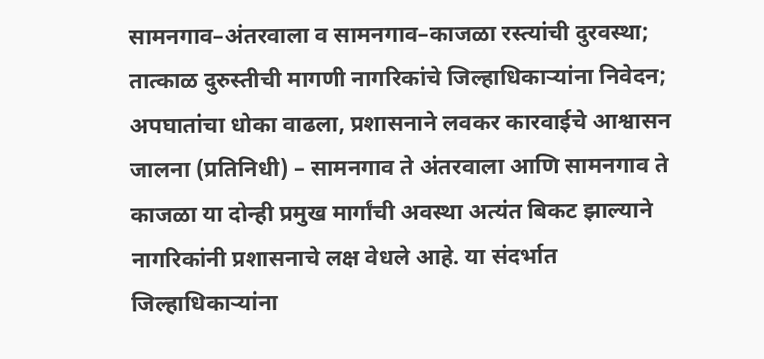सामनगाव–अंतरवाला व सामनगाव–काजळा रस्त्यांची दुरवस्था; तात्काळ दुरुस्तीची मागणी नागरिकांचे जिल्हाधिकाऱ्यांना निवेदन; अपघातांचा धोका वाढला, प्रशासनाने लवकर कारवाईचे आश्वासन
जालना (प्रतिनिधी) – सामनगाव ते अंतरवाला आणि सामनगाव ते काजळा या दोन्ही प्रमुख मार्गांची अवस्था अत्यंत बिकट झाल्याने नागरिकांनी प्रशासनाचे लक्ष वेधले आहे. या संदर्भात जिल्हाधिकाऱ्यांना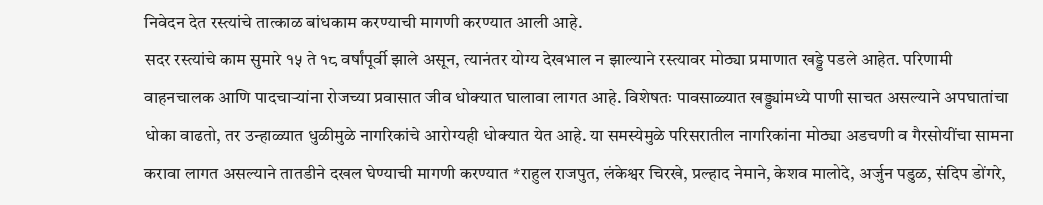निवेदन देत रस्त्यांचे तात्काळ बांधकाम करण्याची मागणी करण्यात आली आहे.
सदर रस्त्यांचे काम सुमारे १५ ते १८ वर्षांपूर्वी झाले असून, त्यानंतर योग्य देखभाल न झाल्याने रस्त्यावर मोठ्या प्रमाणात खड्डे पडले आहेत. परिणामी वाहनचालक आणि पादचाऱ्यांना रोजच्या प्रवासात जीव धोक्यात घालावा लागत आहे. विशेषतः पावसाळ्यात खड्ड्यांमध्ये पाणी साचत असल्याने अपघातांचा धोका वाढतो, तर उन्हाळ्यात धुळीमुळे नागरिकांचे आरोग्यही धोक्यात येत आहे. या समस्येमुळे परिसरातील नागरिकांना मोठ्या अडचणी व गैरसोयींचा सामना करावा लागत असल्याने तातडीने दखल घेण्याची मागणी करण्यात *राहुल राजपुत, लंकेश्वर चिरखे, प्रल्हाद नेमाने, केशव मालोदे, अर्जुन पडुळ, संदिप डोंगरे,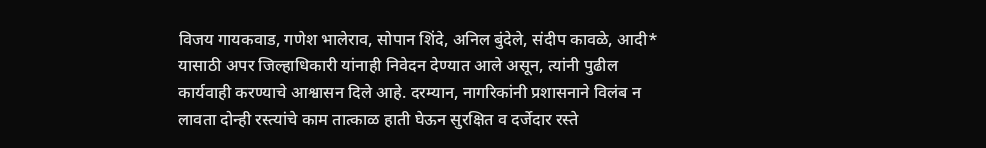विजय गायकवाड, गणेश भालेराव, सोपान शिंदे, अनिल बुंदेले, संदीप कावळे, आदी* यासाठी अपर जिल्हाधिकारी यांनाही निवेदन देण्यात आले असून, त्यांनी पुढील कार्यवाही करण्याचे आश्वासन दिले आहे. दरम्यान, नागरिकांनी प्रशासनाने विलंब न लावता दोन्ही रस्त्यांचे काम तात्काळ हाती घेऊन सुरक्षित व दर्जेदार रस्ते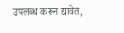उपलब्ध करून द्यावेत,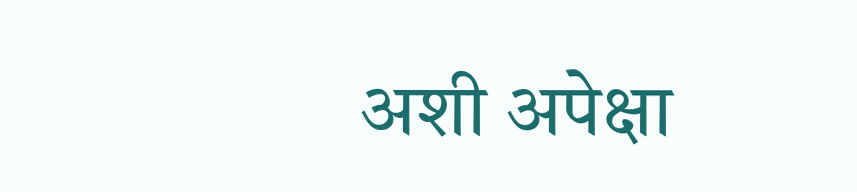अशी अपेक्षा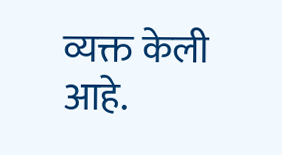व्यक्त केली आहे.